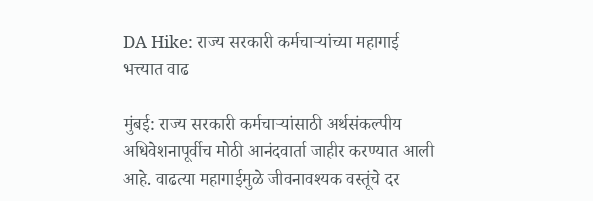DA Hike: राज्य सरकारी कर्मचाऱ्यांच्या महागाई भत्त्यात वाढ

मुंबई: राज्य सरकारी कर्मचाऱ्यांसाठी अर्थसंकल्पीय अधिवेशनापूर्वीच मोठी आनंदवार्ता जाहीर करण्यात आली आहे. वाढत्या महागाईमुळे जीवनावश्यक वस्तूंचे दर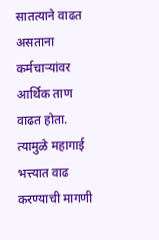सातत्याने वाढत असताना कर्मचाऱ्यांवर आर्थिक ताण वाढत होता. त्यामुळे महागाई भत्त्यात वाढ करण्याची मागणी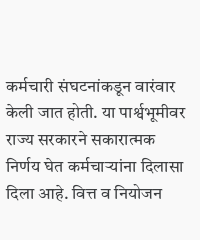कर्मचारी संघटनांकडून वारंवार केली जात होती. या पार्श्वभूमीवर राज्य सरकारने सकारात्मक निर्णय घेत कर्मचाऱ्यांना दिलासा दिला आहे. वित्त व नियोजन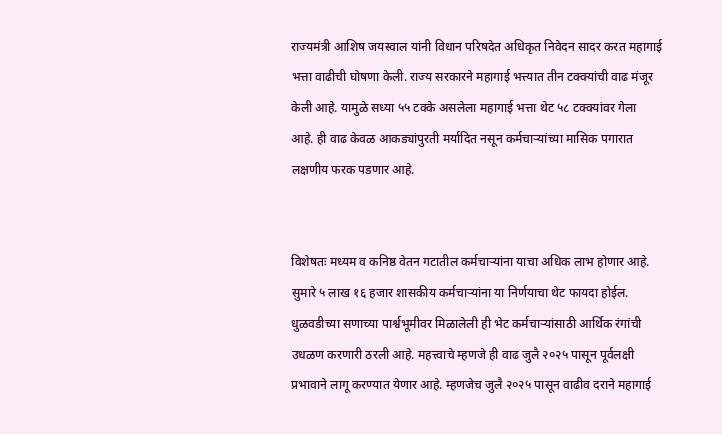राज्यमंत्री आशिष जयस्वाल यांनी विधान परिषदेत अधिकृत निवेदन सादर करत महागाई भत्ता वाढीची घोषणा केली. राज्य सरकारने महागाई भत्त्यात तीन टक्क्यांची वाढ मंजूर केली आहे. यामुळे सध्या ५५ टक्के असलेला महागाई भत्ता थेट ५८ टक्क्यांवर गेला आहे. ही वाढ केवळ आकड्यांपुरती मर्यादित नसून कर्मचाऱ्यांच्या मासिक पगारात लक्षणीय फरक पडणार आहे.


विशेषतः मध्यम व कनिष्ठ वेतन गटातील कर्मचाऱ्यांना याचा अधिक लाभ होणार आहे. सुमारे ५ लाख १६ हजार शासकीय कर्मचाऱ्यांना या निर्णयाचा थेट फायदा होईल. धुळवडीच्या सणाच्या पार्श्वभूमीवर मिळालेली ही भेट कर्मचाऱ्यांसाठी आर्थिक रंगांची उधळण करणारी ठरली आहे. महत्त्वाचे म्हणजे ही वाढ जुलै २०२५ पासून पूर्वलक्षी प्रभावाने लागू करण्यात येणार आहे. म्हणजेच जुलै २०२५ पासून वाढीव दराने महागाई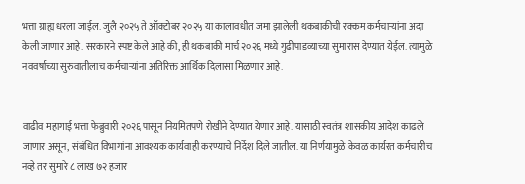भत्ता ग्राह्य धरला जाईल. जुलै २०२५ ते ऑक्टोबर २०२५ या कालावधीत जमा झालेली थकबाकीची रक्कम कर्मचाऱ्यांना अदा केली जाणार आहे. सरकारने स्पष्ट केले आहे की, ही थकबाकी मार्च २०२६ मध्ये गुढीपाडव्याच्या सुमारास देण्यात येईल. त्यामुळे नववर्षाच्या सुरुवातीलाच कर्मचाऱ्यांना अतिरिक्त आर्थिक दिलासा मिळणार आहे.


वाढीव महागाई भत्ता फेब्रुवारी २०२६ पासून नियमितपणे रोखीने देण्यात येणार आहे. यासाठी स्वतंत्र शासकीय आदेश काढले जाणार असून, संबंधित विभागांना आवश्यक कार्यवाही करण्याचे निर्देश दिले जातील. या निर्णयामुळे केवळ कार्यरत कर्मचारीच नव्हे तर सुमारे ८ लाख ७२ हजार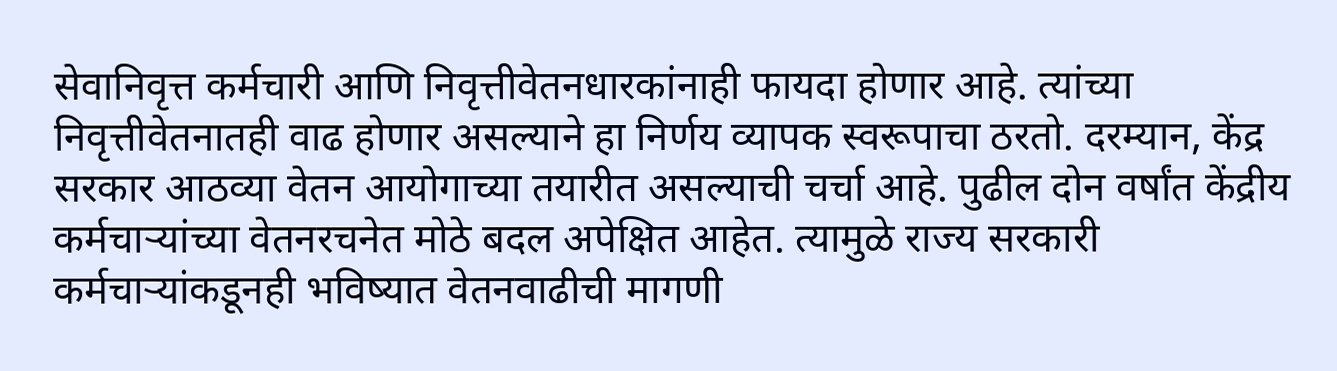सेवानिवृत्त कर्मचारी आणि निवृत्तीवेतनधारकांनाही फायदा होणार आहे. त्यांच्या निवृत्तीवेतनातही वाढ होणार असल्याने हा निर्णय व्यापक स्वरूपाचा ठरतो. दरम्यान, केंद्र सरकार आठव्या वेतन आयोगाच्या तयारीत असल्याची चर्चा आहे. पुढील दोन वर्षांत केंद्रीय कर्मचाऱ्यांच्या वेतनरचनेत मोठे बदल अपेक्षित आहेत. त्यामुळे राज्य सरकारी कर्मचाऱ्यांकडूनही भविष्यात वेतनवाढीची मागणी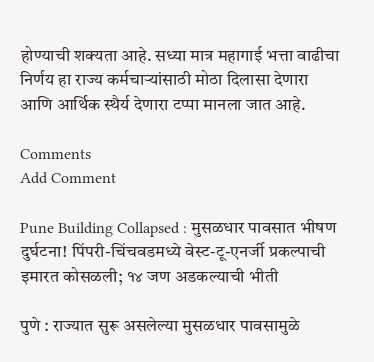होण्याची शक्यता आहे. सध्या मात्र महागाई भत्ता वाढीचा निर्णय हा राज्य कर्मचाऱ्यांसाठी मोठा दिलासा देणारा आणि आर्थिक स्थैर्य देणारा टप्पा मानला जात आहे.

Comments
Add Comment

Pune Building Collapsed : मुसळधार पावसात भीषण दुर्घटना! पिंपरी-चिंचवडमध्ये वेस्ट-टू-एनर्जी प्रकल्पाची इमारत कोसळली; १४ जण अडकल्याची भीती

पुणे : राज्यात सुरू असलेल्या मुसळधार पावसामुळे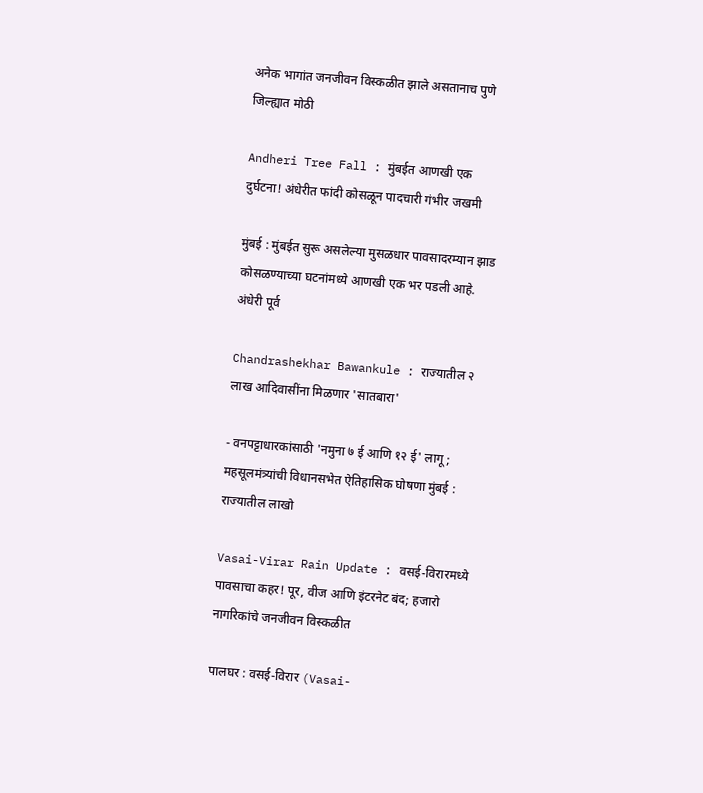अनेक भागांत जनजीवन विस्कळीत झाले असतानाच पुणे जिल्ह्यात मोठी

Andheri Tree Fall : मुंबईत आणखी एक दुर्घटना! अंधेरीत फांदी कोसळून पादचारी गंभीर जखमी

मुंबई : मुंबईत सुरू असलेल्या मुसळधार पावसादरम्यान झाड कोसळण्याच्या घटनांमध्ये आणखी एक भर पडली आहे. अंधेरी पूर्व

Chandrashekhar Bawankule : राज्यातील २ लाख आदिवासींना मिळणार 'सातबारा'

- वनपट्टाधारकांसाठी 'नमुना ७ ई आणि १२ ई' लागू; महसूलमंत्र्यांची विधानसभेत ऐतिहासिक घोषणा मुंबई : राज्यातील लाखो

Vasai-Virar Rain Update : वसई-विरारमध्ये पावसाचा कहर! पूर, वीज आणि इंटरनेट बंद; हजारो नागरिकांचे जनजीवन विस्कळीत

पालघर : वसई-विरार (Vasai-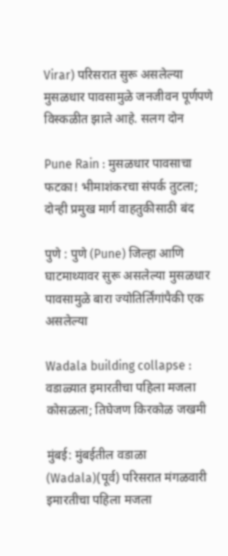Virar) परिसरात सुरू असलेल्या मुसळधार पावसामुळे जनजीवन पूर्णपणे विस्कळीत झाले आहे. सलग दोन

Pune Rain : मुसळधार पावसाचा फटका! भीमाशंकरचा संपर्क तुटला; दोन्ही प्रमुख मार्ग वाहतुकीसाठी बंद

पुणे : पुणे (Pune) जिल्हा आणि घाटमाथ्यावर सुरू असलेल्या मुसळधार पावसामुळे बारा ज्योतिर्लिंगांपैकी एक असलेल्या

Wadala building collapse : वडाळ्यात इमारतीचा पहिला मजला कोसळला; तिघेजण किरकोळ जखमी

मुंबई: मुंबईतील वडाळा (Wadala)(पूर्व) परिसरात मंगळवारी इमारतीचा पहिला मजला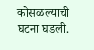कोसळल्याची घटना घडली.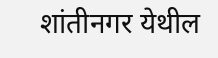शांतीनगर येथील